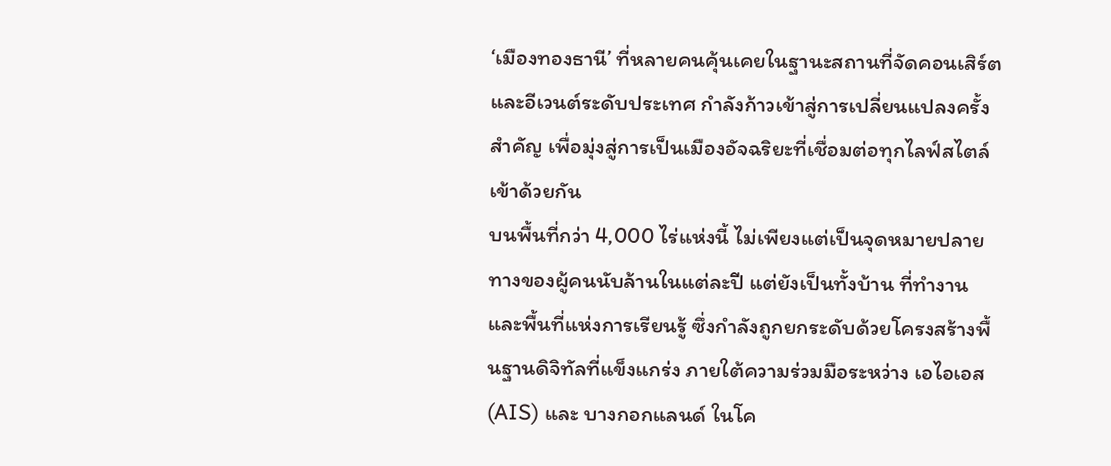‘เมืองทองธานี’ ที่หลายคนคุ้นเคยในฐานะสถานที่จัดคอนเสิร์ตและอีเวนต์ระดับประเทศ กำลังก้าวเข้าสู่การเปลี่ยนแปลงครั้งสำคัญ เพื่อมุ่งสู่การเป็นเมืองอัจฉริยะที่เชื่อมต่อทุกไลฟ์สไตล์เข้าด้วยกัน
บนพื้นที่กว่า 4,000 ไร่แห่งนี้ ไม่เพียงแต่เป็นจุดหมายปลายทางของผู้คนนับล้านในแต่ละปี แต่ยังเป็นทั้งบ้าน ที่ทำงาน และพื้นที่แห่งการเรียนรู้ ซึ่งกำลังถูกยกระดับด้วยโครงสร้างพื้นฐานดิจิทัลที่แข็งแกร่ง ภายใต้ความร่วมมือระหว่าง เอไอเอส (AIS) และ บางกอกแลนด์ ในโค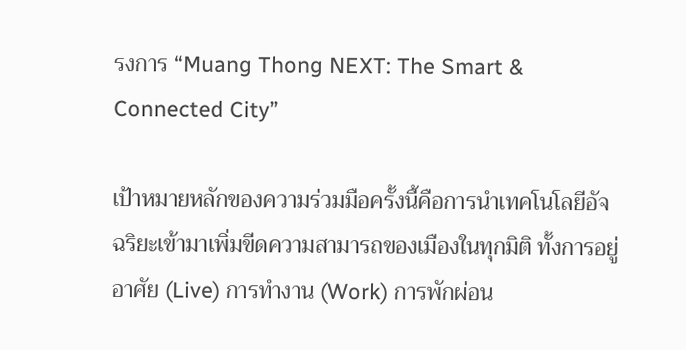รงการ “Muang Thong NEXT: The Smart & Connected City”

เป้าหมายหลักของความร่วมมือครั้งนี้คือการนำเทคโนโลยีอัจฉริยะเข้ามาเพิ่มขีดความสามารถของเมืองในทุกมิติ ทั้งการอยู่อาศัย (Live) การทำงาน (Work) การพักผ่อน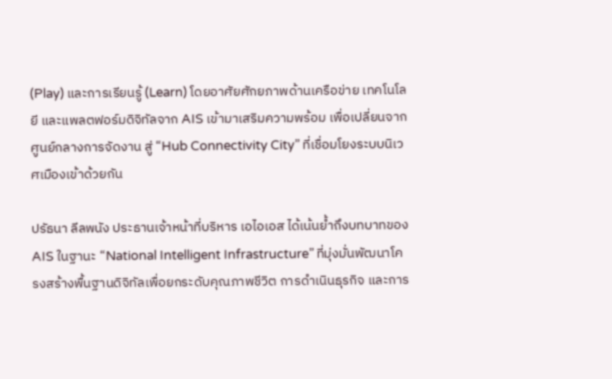(Play) และการเรียนรู้ (Learn) โดยอาศัยศักยภาพด้านเครือข่าย เทคโนโลยี และแพลตฟอร์มดิจิทัลจาก AIS เข้ามาเสริมความพร้อม เพื่อเปลี่ยนจากศูนย์กลางการจัดงาน สู่ “Hub Connectivity City” ที่เชื่อมโยงระบบนิเวศเมืองเข้าด้วยกัน

ปรัธนา ลีลพนัง ประธานเจ้าหน้าที่บริหาร เอไอเอส ได้เน้นย้ำถึงบทบาทของ AIS ในฐานะ “National Intelligent Infrastructure” ที่มุ่งมั่นพัฒนาโครงสร้างพื้นฐานดิจิทัลเพื่อยกระดับคุณภาพชีวิต การดำเนินธุรกิจ และการ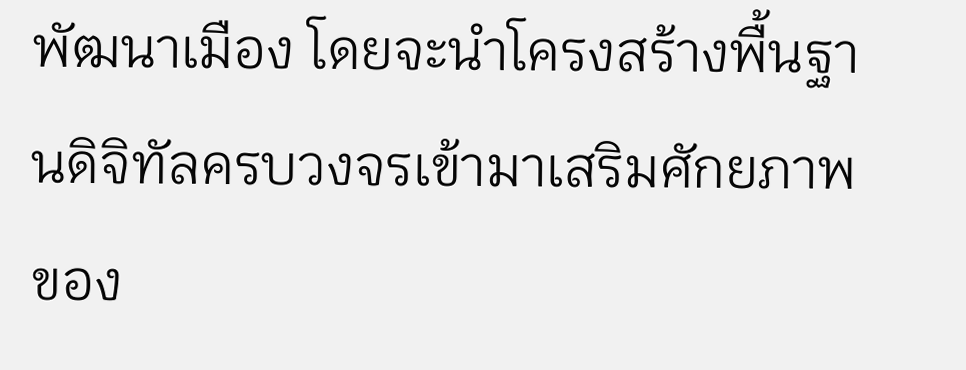พัฒนาเมือง โดยจะนำโครงสร้างพื้นฐานดิจิทัลครบวงจรเข้ามาเสริมศักยภาพของ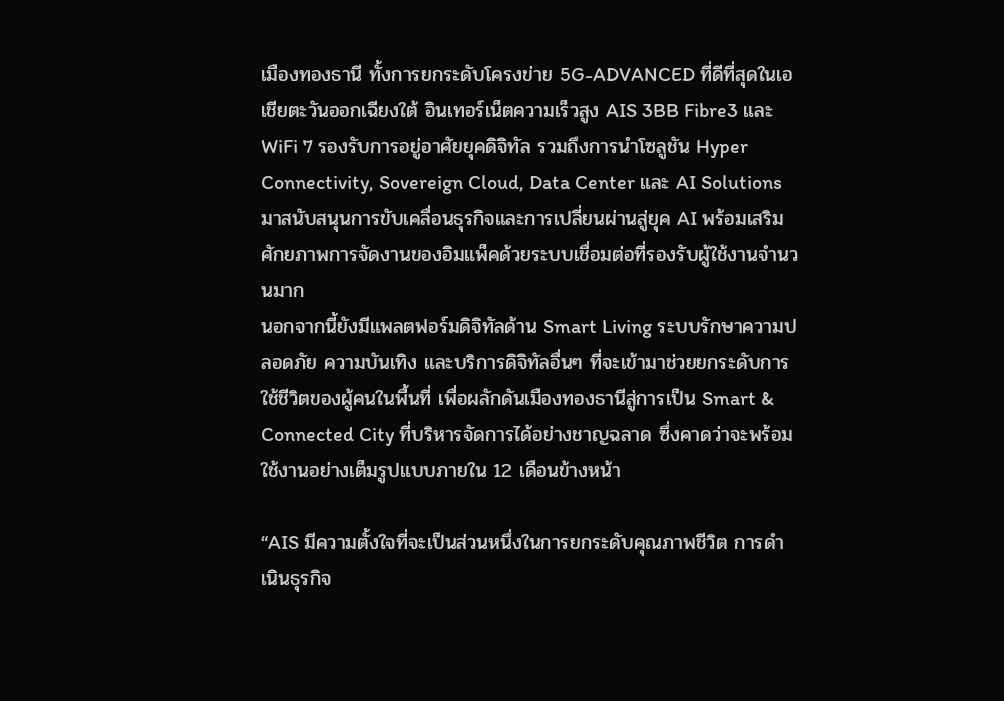เมืองทองธานี ทั้งการยกระดับโครงข่าย 5G-ADVANCED ที่ดีที่สุดในเอเชียตะวันออกเฉียงใต้ อินเทอร์เน็ตความเร็วสูง AIS 3BB Fibre3 และ WiFi 7 รองรับการอยู่อาศัยยุคดิจิทัล รวมถึงการนำโซลูชัน Hyper Connectivity, Sovereign Cloud, Data Center และ AI Solutions มาสนับสนุนการขับเคลื่อนธุรกิจและการเปลี่ยนผ่านสู่ยุค AI พร้อมเสริมศักยภาพการจัดงานของอิมแพ็คด้วยระบบเชื่อมต่อที่รองรับผู้ใช้งานจำนวนมาก
นอกจากนี้ยังมีแพลตฟอร์มดิจิทัลด้าน Smart Living ระบบรักษาความปลอดภัย ความบันเทิง และบริการดิจิทัลอื่นๆ ที่จะเข้ามาช่วยยกระดับการใช้ชีวิตของผู้คนในพื้นที่ เพื่อผลักดันเมืองทองธานีสู่การเป็น Smart & Connected City ที่บริหารจัดการได้อย่างชาญฉลาด ซึ่งคาดว่าจะพร้อมใช้งานอย่างเต็มรูปแบบภายใน 12 เดือนข้างหน้า

“AIS มีความตั้งใจที่จะเป็นส่วนหนึ่งในการยกระดับคุณภาพชีวิต การดำเนินธุรกิจ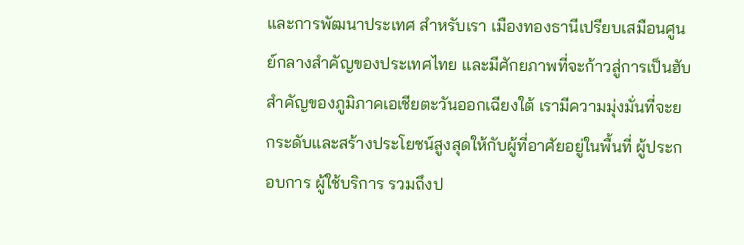และการพัฒนาประเทศ สำหรับเรา เมืองทองธานีเปรียบเสมือนศูนย์กลางสำคัญของประเทศไทย และมีศักยภาพที่จะก้าวสู่การเป็นฮับสำคัญของภูมิภาคเอเชียตะวันออกเฉียงใต้ เรามีความมุ่งมั่นที่จะยกระดับและสร้างประโยชน์สูงสุดให้กับผู้ที่อาศัยอยู่ในพื้นที่ ผู้ประกอบการ ผู้ใช้บริการ รวมถึงป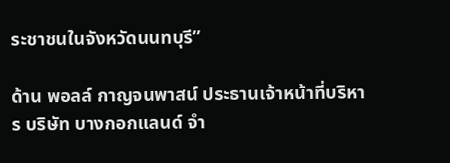ระชาชนในจังหวัดนนทบุรี”

ด้าน พอลล์ กาญจนพาสน์ ประธานเจ้าหน้าที่บริหาร บริษัท บางกอกแลนด์ จำ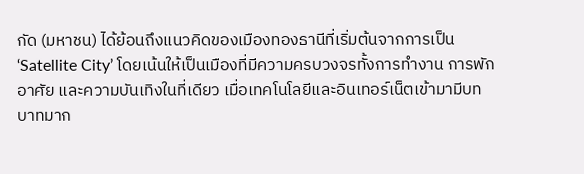กัด (มหาชน) ได้ย้อนถึงแนวคิดของเมืองทองธานีที่เริ่มต้นจากการเป็น ‘Satellite City’ โดยเน้นให้เป็นเมืองที่มีความครบวงจรทั้งการทำงาน การพักอาศัย และความบันเทิงในที่เดียว เมื่อเทคโนโลยีและอินเทอร์เน็ตเข้ามามีบทบาทมาก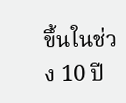ขึ้นในช่วง 10 ปี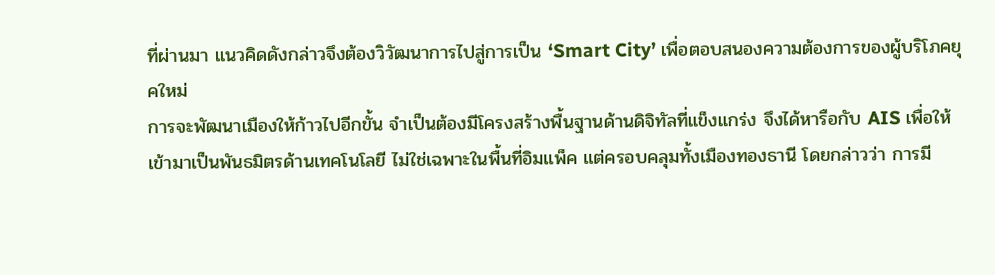ที่ผ่านมา แนวคิดดังกล่าวจึงต้องวิวัฒนาการไปสู่การเป็น ‘Smart City’ เพื่อตอบสนองความต้องการของผู้บริโภคยุคใหม่
การจะพัฒนาเมืองให้ก้าวไปอีกขั้น จำเป็นต้องมีโครงสร้างพื้นฐานด้านดิจิทัลที่แข็งแกร่ง จึงได้หารือกับ AIS เพื่อให้เข้ามาเป็นพันธมิตรด้านเทคโนโลยี ไม่ใช่เฉพาะในพื้นที่อิมแพ็ค แต่ครอบคลุมทั้งเมืองทองธานี โดยกล่าวว่า การมี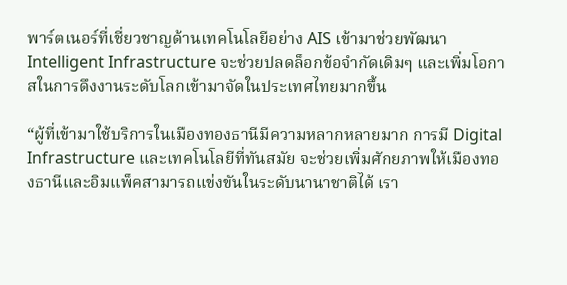พาร์ตเนอร์ที่เชี่ยวชาญด้านเทคโนโลยีอย่าง AIS เข้ามาช่วยพัฒนา Intelligent Infrastructure จะช่วยปลดล็อกข้อจำกัดเดิมๆ และเพิ่มโอกาสในการดึงงานระดับโลกเข้ามาจัดในประเทศไทยมากขึ้น

“ผู้ที่เข้ามาใช้บริการในเมืองทองธานีมีความหลากหลายมาก การมี Digital Infrastructure และเทคโนโลยีที่ทันสมัย จะช่วยเพิ่มศักยภาพให้เมืองทองธานีและอิมแพ็คสามารถแข่งขันในระดับนานาชาติได้ เรา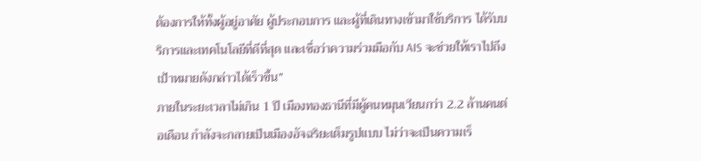ต้องการให้ทั้งผู้อยู่อาศัย ผู้ประกอบการ และผู้ที่เดินทางเข้ามาใช้บริการ ได้รับบริการและเทคโนโลยีที่ดีที่สุด และเชื่อว่าความร่วมมือกับ AIS จะช่วยให้เราไปถึงเป้าหมายดังกล่าวได้เร็วขึ้น”
ภายในระยะเวลาไม่เกิน 1 ปี เมืองทองธานีที่มีผู้คนหมุนเวียนกว่า 2.2 ล้านคนต่อเดือน กำลังจะกลายเป็นเมืองอัจฉริยะเต็มรูปแบบ ไม่ว่าจะเป็นความเร็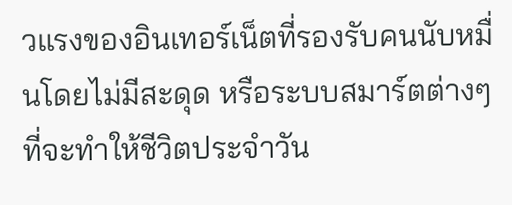วแรงของอินเทอร์เน็ตที่รองรับคนนับหมื่นโดยไม่มีสะดุด หรือระบบสมาร์ตต่างๆ ที่จะทำให้ชีวิตประจำวัน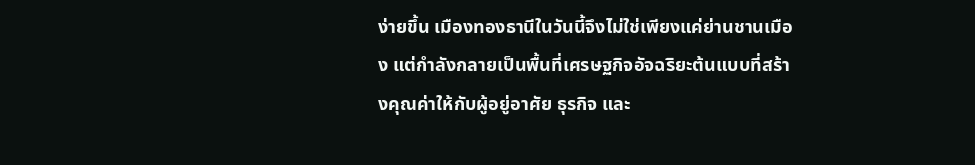ง่ายขึ้น เมืองทองธานีในวันนี้จึงไม่ใช่เพียงแค่ย่านชานเมือง แต่กำลังกลายเป็นพื้นที่เศรษฐกิจอัจฉริยะต้นแบบที่สร้างคุณค่าให้กับผู้อยู่อาศัย ธุรกิจ และ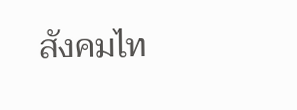สังคมไท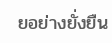ยอย่างยั่งยืน